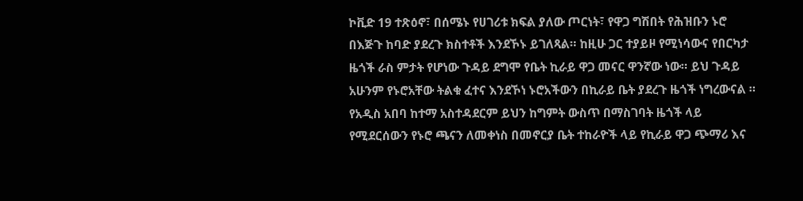ኮቪድ 19 ተጽዕኖ፣ በሰሜኑ የሀገሪቱ ክፍል ያለው ጦርነት፣ የዋጋ ግሽበት የሕዝቡን ኑሮ በእጅጉ ከባድ ያደረጉ ክስተቶች እንደኾኑ ይገለጻል። ከዚሁ ጋር ተያይዞ የሚነሳውና የበርካታ ዜጎች ራስ ምታት የሆነው ጉዳይ ደግሞ የቤት ኪራይ ዋጋ መናር ዋንኛው ነው። ይህ ጉዳይ አሁንም የኑሮአቸው ትልቁ ፈተና እንደኾነ ኑሮአችውን በኪራይ ቤት ያደረጉ ዜጎች ነግረውናል ።
የአዲስ አበባ ከተማ አስተዳደርም ይህን ከግምት ውስጥ በማስገባት ዜጎች ላይ የሚደርሰውን የኑሮ ጫናን ለመቀነስ በመኖርያ ቤት ተከራዮች ላይ የኪራይ ዋጋ ጭማሪ እና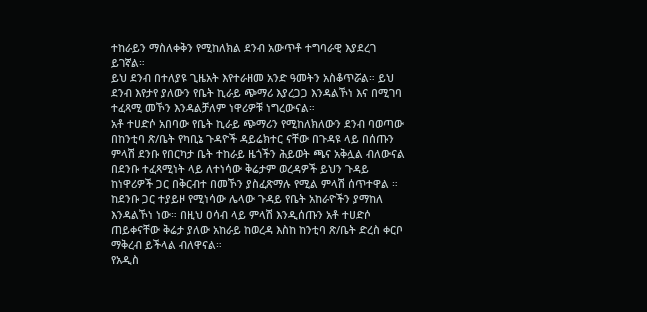ተከራይን ማስለቀቅን የሚከለክል ደንብ አውጥቶ ተግባራዊ እያደረገ ይገኛል።
ይህ ደንብ በተለያዩ ጊዜአት እየተራዘመ አንድ ዓመትን አስቆጥሯል። ይህ ደንብ እየታየ ያለውን የቤት ኪራይ ጭማሪ እያረጋጋ እንዳልኾነ እና በሚገባ ተፈጻሚ መኾን እንዳልቻለም ነዋሪዎቹ ነግረውናል።
አቶ ተሀድሶ አበባው የቤት ኪራይ ጭማሪን የሚከለክለውን ደንብ ባወጣው በከንቲባ ጽ/ቤት የካቢኔ ጉዳዮች ዳይሬክተር ናቸው በጉዳዩ ላይ በሰጡን ምላሽ ደንቡ የበርካታ ቤት ተከራይ ዜጎችን ሕይወት ጫና አቅሏል ብለውናል በደንቡ ተፈጻሚነት ላይ ለተነሳው ቅሬታም ወረዳዎች ይህን ጉዳይ ከነዋሪዎች ጋር በቅርብተ በመኾን ያስፈጽማሉ የሚል ምላሽ ሰጥተዋል ።
ከደንቡ ጋር ተያይዞ የሚነሳው ሌላው ጉዳይ የቤት አከራዮችን ያማከለ እንዳልኾነ ነው። በዚህ ዐሳብ ላይ ምላሽ እንዲሰጡን አቶ ተሀድሶ ጠይቀናቸው ቅሬታ ያለው አከራይ ከወረዳ እስከ ከንቲባ ጽ/ቤት ድረስ ቀርቦ ማቅረብ ይችላል ብለዋናል።
የአዲስ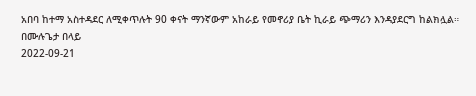አበባ ከተማ አስተዳደር ለሚቀጥሉት 90 ቀናት ማንኛውም አከራይ የመኖሪያ ቤት ኪራይ ጭማሪን እንዳያደርግ ከልክሏል።
በሙሉጌታ በላይ
2022-09-21